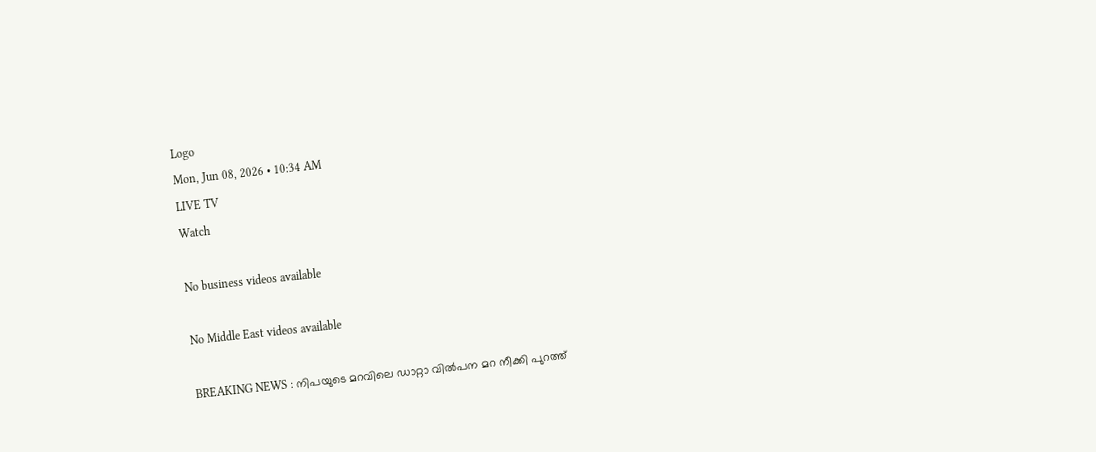Logo
Mon, Jun 08, 2026 • 10:34 AM
LIVE TV
Watch

No business videos available

No Middle East videos available

BREAKING NEWS : നിപയുടെ മറവിലെ ഡാറ്റാ വില്‍പന മറ നീക്കി പുറത്ത്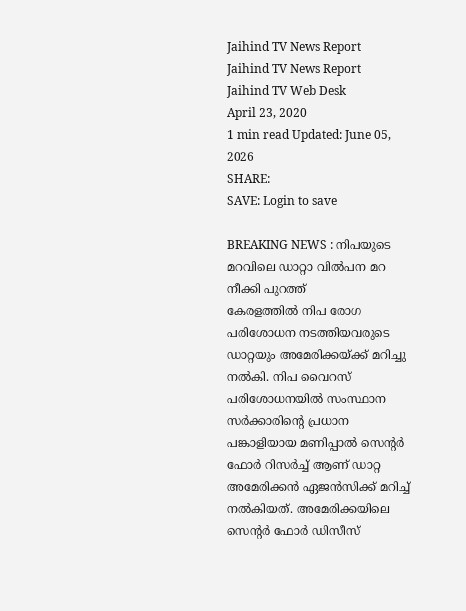Jaihind TV News Report
Jaihind TV News Report
Jaihind TV Web Desk
April 23, 2020
1 min read Updated: June 05, 2026
SHARE:
SAVE: Login to save

BREAKING NEWS : നിപയുടെ മറവിലെ ഡാറ്റാ വില്‍പന മറ നീക്കി പുറത്ത്
കേരളത്തില്‍ നിപ രോഗ പരിശോധന നടത്തിയവരുടെ ഡാറ്റയും അമേരിക്കയ്ക്ക് മറിച്ചു നല്‍കി. നിപ വൈറസ് പരിശോധനയില്‍ സംസ്ഥാന സര്‍ക്കാരിന്റെ പ്രധാന പങ്കാളിയായ മണിപ്പാല്‍ സെന്റര്‍ ഫോര്‍ റിസര്‍ച്ച് ആണ് ഡാറ്റ അമേരിക്കന്‍ ഏജന്‍സിക്ക് മറിച്ച് നല്‍കിയത്. അമേരിക്കയിലെ സെന്റര്‍ ഫോര്‍ ഡിസീസ്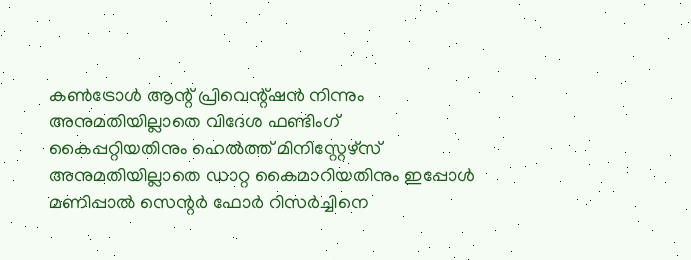കണ്‍ട്രോള്‍ ആന്റ് പ്രിവെന്റ്ഷന്‍ നിന്നും അനുമതിയില്ലാതെ വിദേശ ഫണ്ടിംഗ് കൈപ്പറ്റിയതിനും ഹെല്‍ത്ത് മിനിസ്റ്റേഴ്‌സ് അനുമതിയില്ലാതെ ഡാറ്റ കൈമാറിയതിനും ഇപ്പോള്‍ മണിപ്പാല്‍ സെന്റര്‍ ഫോര്‍ റിസര്‍ച്ചിനെ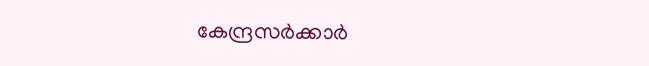കേന്ദ്രസര്‍ക്കാര്‍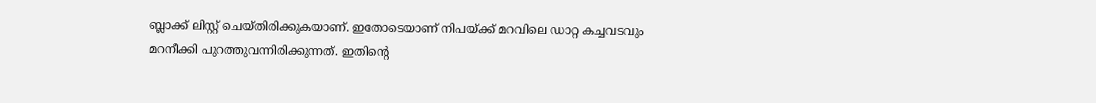ബ്ലാക്ക് ലിസ്റ്റ് ചെയ്തിരിക്കുകയാണ്. ഇതോടെയാണ് നിപയ്ക്ക് മറവിലെ ഡാറ്റ കച്ചവടവും മറനീക്കി പുറത്തുവന്നിരിക്കുന്നത്. ഇതിന്റെ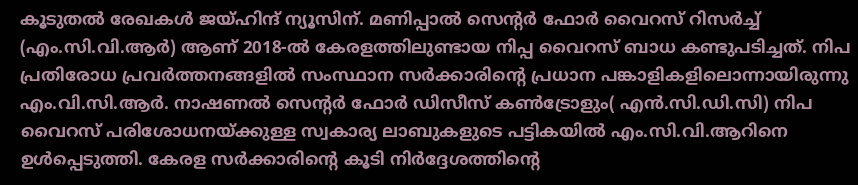കൂടുതല്‍ രേഖകള്‍ ജയ്ഹിന്ദ് ന്യൂസിന്. മണിപ്പാല്‍ സെന്‍റര്‍ ഫോര്‍ വൈറസ് റിസര്‍ച്ച് (എം.സി.വി.ആര്‍) ആണ് 2018-ല്‍ കേരളത്തിലുണ്ടായ നിപ്പ വൈറസ് ബാധ കണ്ടുപടിച്ചത്. നിപ പ്രതിരോധ പ്രവര്‍ത്തനങ്ങളില്‍ സംസ്ഥാന സര്‍ക്കാരിന്‍റെ പ്രധാന പങ്കാളികളിലൊന്നായിരുന്നു എം.വി.സി.ആര്‍. നാഷണല്‍ സെന്‍റര്‍ ഫോര്‍ ഡിസീസ് കണ്‍ട്രോളും( എന്‍.സി.ഡി.സി) നിപ വൈറസ് പരിശോധനയ്ക്കുള്ള സ്വകാര്യ ലാബുകളുടെ പട്ടികയില്‍ എം.സി.വി.ആറിനെ ഉള്‍പ്പെടുത്തി. കേരള സര്‍ക്കാരിന്റെ കൂടി നിര്‍ദ്ദേശത്തിന്റെ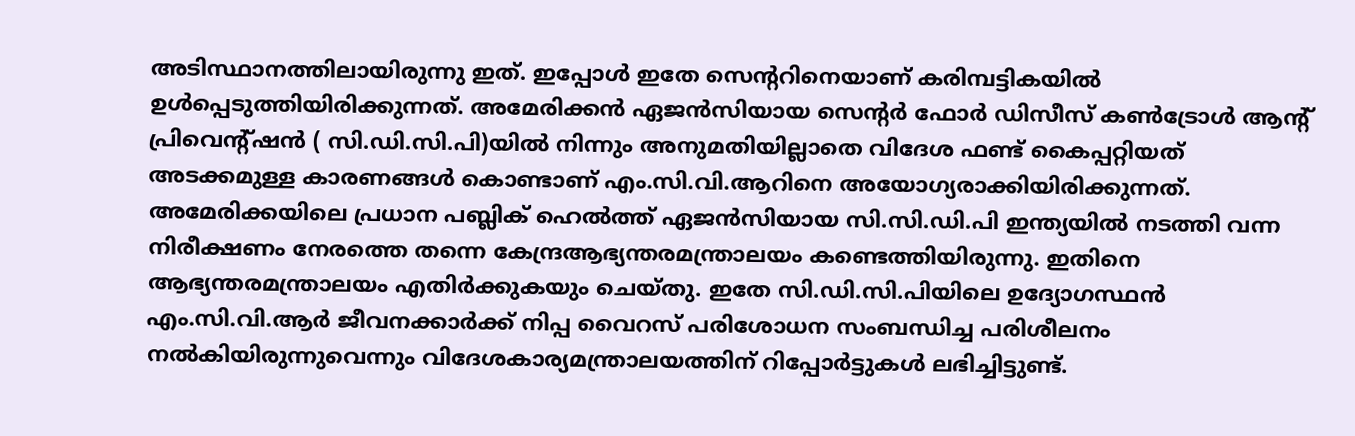അടിസ്ഥാനത്തിലായിരുന്നു ഇത്. ഇപ്പോള്‍ ഇതേ സെന്ററിനെയാണ് കരിമ്പട്ടികയില്‍ ഉള്‍പ്പെടുത്തിയിരിക്കുന്നത്. അമേരിക്കന്‍ ഏജന്‍സിയായ സെന്റര്‍ ഫോര്‍ ഡിസീസ് കണ്‍ട്രോള്‍ ആന്റ് പ്രിവെന്റ്ഷന്‍ ( സി.ഡി.സി.പി)യില്‍ നിന്നും അനുമതിയില്ലാതെ വിദേശ ഫണ്ട് കൈപ്പറ്റിയത് അടക്കമുള്ള കാരണങ്ങള്‍ കൊണ്ടാണ് എം.സി.വി.ആറിനെ അയോഗ്യരാക്കിയിരിക്കുന്നത്. അമേരിക്കയിലെ പ്രധാന പബ്ലിക് ഹെല്‍ത്ത് ഏജന്‍സിയായ സി.സി.ഡി.പി ഇന്ത്യയില്‍ നടത്തി വന്ന നിരീക്ഷണം നേരത്തെ തന്നെ കേന്ദ്രആഭ്യന്തരമന്ത്രാലയം കണ്ടെത്തിയിരുന്നു. ഇതിനെ ആഭ്യന്തരമന്ത്രാലയം എതിര്‍ക്കുകയും ചെയ്തു. ഇതേ സി.ഡി.സി.പിയിലെ ഉദ്യോഗസ്ഥന്‍ എം.സി.വി.ആര്‍ ജീവനക്കാര്‍ക്ക് നിപ്പ വൈറസ് പരിശോധന സംബന്ധിച്ച പരിശീലനം നല്‍കിയിരുന്നുവെന്നും വിദേശകാര്യമന്ത്രാലയത്തിന് റിപ്പോര്‍ട്ടുകള്‍ ലഭിച്ചിട്ടുണ്ട്.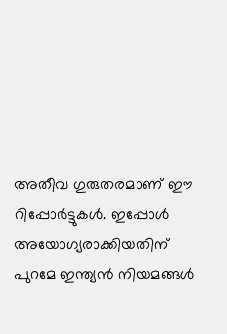അതീവ ഗുരുതരമാണ് ഈ റിപ്പോര്‍ട്ടുകള്‍. ഇപ്പോള്‍ അയോഗ്യരാക്കിയതിന് പുറമേ ഇന്ത്യന്‍ നിയമങ്ങള്‍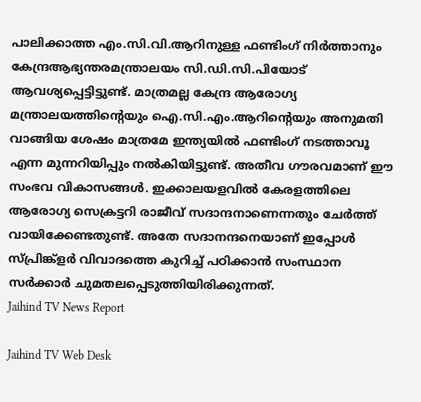പാലിക്കാത്ത എം.സി.വി.ആറിനുള്ള ഫണ്ടിംഗ് നിര്‍ത്താനും കേന്ദ്രആഭ്യന്തരമന്ത്രാലയം സി.ഡി.സി.പിയോട് ആവശ്യപ്പെട്ടിട്ടുണ്ട്. മാത്രമല്ല കേന്ദ്ര ആരോഗ്യ മന്ത്രാലയത്തിന്റെയും ഐ.സി.എം.ആറിന്റെയും അനുമതി വാങ്ങിയ ശേഷം മാത്രമേ ഇന്ത്യയില്‍ ഫണ്ടിംഗ് നടത്താവൂ എന്ന മുന്നറിയിപ്പും നല്‍കിയിട്ടുണ്ട്. അതീവ ഗൗരവമാണ് ഈ സംഭവ വികാസങ്ങള്‍. ഇക്കാലയളവില്‍ കേരളത്തിലെ ആരോഗ്യ സെക്രട്ടറി രാജീവ് സദാന്ദനാണെന്നതും ചേര്‍ത്ത് വായിക്കേണ്ടതുണ്ട്. അതേ സദാനന്ദനെയാണ് ഇപ്പോള്‍ സ്പ്രിങ്ക്‌ളര്‍ വിവാദത്തെ കുറിച്ച് പഠിക്കാന്‍ സംസ്ഥാന സര്‍ക്കാര്‍ ചുമതലപ്പെടുത്തിയിരിക്കുന്നത്.
Jaihind TV News Report

Jaihind TV Web Desk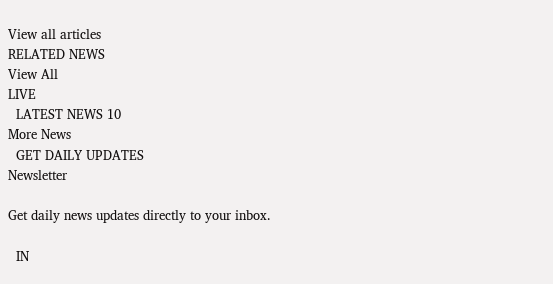View all articles
RELATED NEWS
View All
LIVE
  LATEST NEWS 10
More News
  GET DAILY UPDATES
Newsletter

Get daily news updates directly to your inbox.

  IN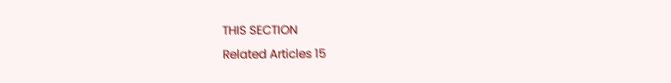THIS SECTION
Related Articles 15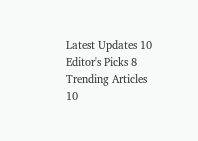Latest Updates 10
Editor's Picks 8
Trending Articles 10